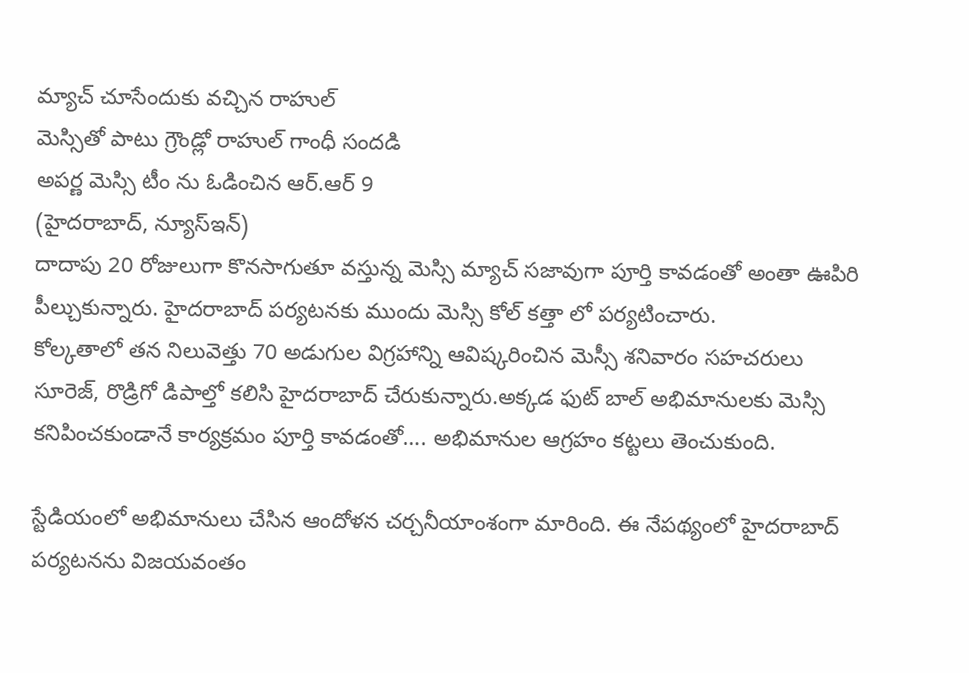మ్యాచ్ చూసేందుకు వచ్చిన రాహుల్
మెస్సితో పాటు గ్రౌండ్లో రాహుల్ గాంధీ సందడి
అపర్ణ మెస్సి టీం ను ఓడించిన ఆర్.ఆర్ 9
(హైదరాబాద్, న్యూస్ఇన్)
దాదాపు 20 రోజులుగా కొనసాగుతూ వస్తున్న మెస్సి మ్యాచ్ సజావుగా పూర్తి కావడంతో అంతా ఊపిరి పీల్చుకున్నారు. హైదరాబాద్ పర్యటనకు ముందు మెస్సి కోల్ కత్తా లో పర్యటించారు.
కోల్కతాలో తన నిలువెత్తు 70 అడుగుల విగ్రహాన్ని ఆవిష్కరించిన మెస్సీ శనివారం సహచరులు సూరెజ్, రొడ్రిగో డిపాల్తో కలిసి హైదరాబాద్ చేరుకున్నారు.అక్కడ ఫుట్ బాల్ అభిమానులకు మెస్సి కనిపించకుండానే కార్యక్రమం పూర్తి కావడంతో…. అభిమానుల ఆగ్రహం కట్టలు తెంచుకుంది.

స్టేడియంలో అభిమానులు చేసిన ఆందోళన చర్చనీయాంశంగా మారింది. ఈ నేపథ్యంలో హైదరాబాద్ పర్యటనను విజయవంతం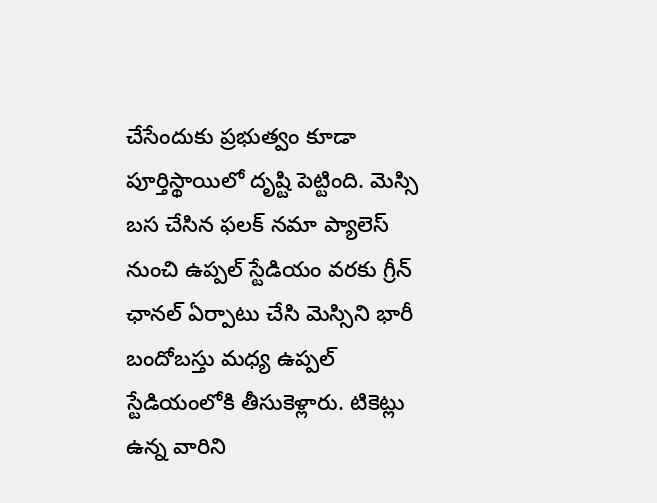చేసేందుకు ప్రభుత్వం కూడా పూర్తిస్థాయిలో దృష్టి పెట్టింది. మెస్సి బస చేసిన ఫలక్ నమా ప్యాలెస్ నుంచి ఉప్పల్ స్టేడియం వరకు గ్రీన్ ఛానల్ ఏర్పాటు చేసి మెస్సిని భారీ బందోబస్తు మధ్య ఉప్పల్ స్టేడియంలోకి తీసుకెళ్లారు. టికెట్లు ఉన్న వారిని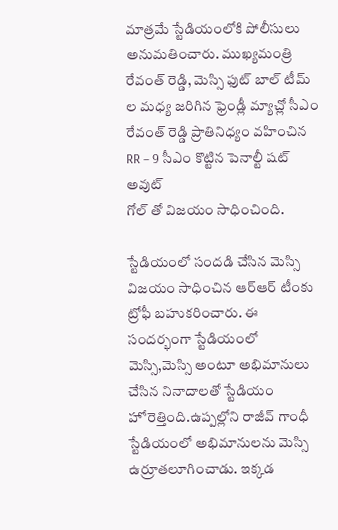మాత్రమే స్టేడియంలోకి పోలీసులు అనుమతించారు. ముఖ్యమంత్రి రేవంత్ రెడ్డి, మెస్సి ఫుట్ బాల్ టీమ్ ల మధ్య జరిగిన ఫ్రెండ్లీ మ్యాచ్లో సీఎం రేవంత్ రెడ్డి ప్రాతినిధ్యం వహించిన RR – 9 సీఎం కొట్టిన పెనాల్టీ షట్ అవుట్
గోల్ తో విజయం సాధించింది.

స్టేడియంలో సందడి చేసిన మెస్సి విజయం సాధించిన ఆర్ఆర్ టీంకు ట్రోఫీ బహుకరించారు. ఈ సందర్భంగా స్టేడియంలో మెస్సి,మెస్సి అంటూ అభిమానులు చేసిన నినాదాలతో స్టేడియం హోరెత్తింది.ఉప్పల్లోని రాజీవ్ గాంధీ స్టేడియంలో అభిమానులను మెస్సి ఉర్రూతలూగించాడు. ఇక్కడ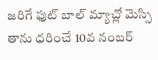జరిగే ఫుట్ బాల్ మ్యాచ్లో మెస్సి తాను ధరించే 10వ నంబర్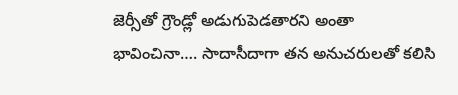జెర్సీతో గ్రౌండ్లో అడుగుపెడతారని అంతా భావించినా…. సాదాసీదాగా తన అనుచరులతో కలిసి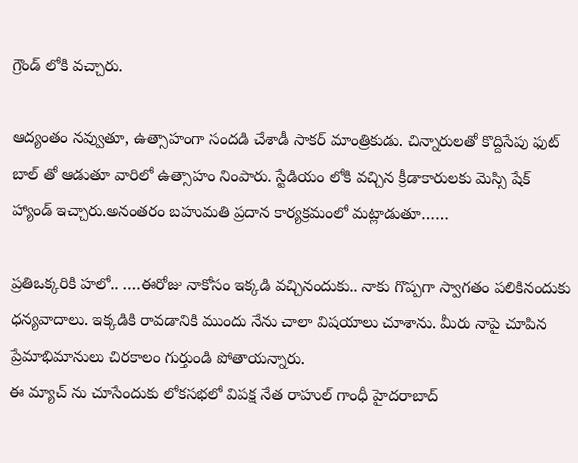గ్రౌండ్ లోకి వచ్చారు.

ఆద్యంతం నవ్వుతూ, ఉత్సాహంగా సందడి చేశాడీ సాకర్ మాంత్రికుడు. చిన్నారులతో కొద్దిసేపు ఫుట్ బాల్ తో ఆడుతూ వారిలో ఉత్సాహం నింపారు. స్టేడియం లోకి వచ్చిన క్రీడాకారులకు మెస్సి షేక్ హ్యాండ్ ఇచ్చారు.అనంతరం బహుమతి ప్రదాన కార్యక్రమంలో మట్లాడుతూ……

ప్రతిఒక్కరికి హలో.. ….ఈరోజు నాకోసం ఇక్కడి వచ్చినందుకు.. నాకు గొప్పగా స్వాగతం పలికినందుకు ధన్యవాదాలు. ఇక్కడికి రావడానికి ముందు నేను చాలా విషయాలు చూశాను. మీరు నాపై చూపిన ప్రేమాభిమానులు చిరకాలం గుర్తుండి పోతాయన్నారు.
ఈ మ్యాచ్ ను చూసేందుకు లోకసభలో విపక్ష నేత రాహుల్ గాంధీ హైదరాబాద్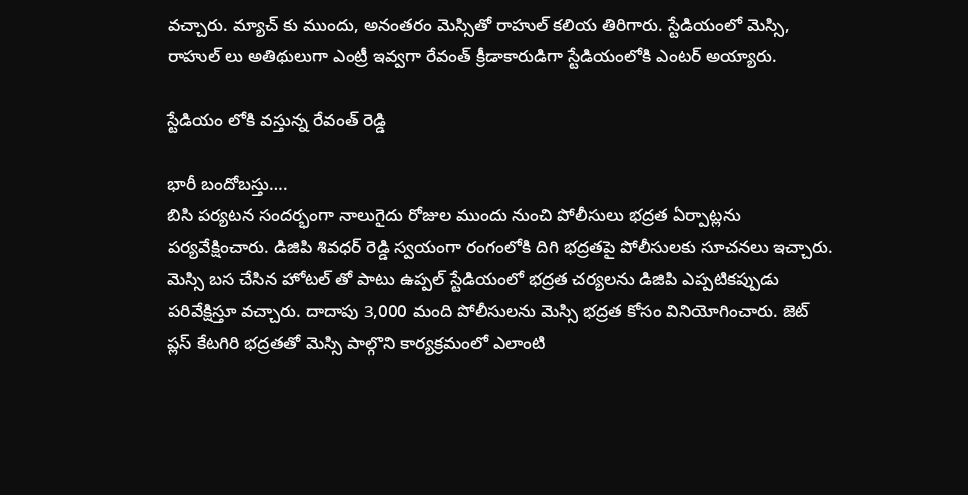వచ్చారు. మ్యాచ్ కు ముందు, అనంతరం మెస్సితో రాహుల్ కలియ తిరిగారు. స్టేడియంలో మెస్సి, రాహుల్ లు అతిథులుగా ఎంట్రీ ఇవ్వగా రేవంత్ క్రీడాకారుడిగా స్టేడియంలోకి ఎంటర్ అయ్యారు.

స్టేడియం లోకి వస్తున్న రేవంత్ రెడ్డి

భారీ బందోబస్తు….
బిసి పర్యటన సందర్భంగా నాలుగైదు రోజుల ముందు నుంచి పోలీసులు భద్రత ఏర్పాట్లను పర్యవేక్షించారు. డిజిపి శివధర్ రెడ్డి స్వయంగా రంగంలోకి దిగి భద్రతపై పోలీసులకు సూచనలు ఇచ్చారు. మెస్సి బస చేసిన హోటల్ తో పాటు ఉప్పల్ స్టేడియంలో భద్రత చర్యలను డిజిపి ఎప్పటికప్పుడు పరివేక్షిస్తూ వచ్చారు. దాదాపు 3,000 మంది పోలీసులను మెస్సి భద్రత కోసం వినియోగించారు. జెట్ ప్లస్ కేటగిరి భద్రతతో మెస్సి పాల్గొని కార్యక్రమంలో ఎలాంటి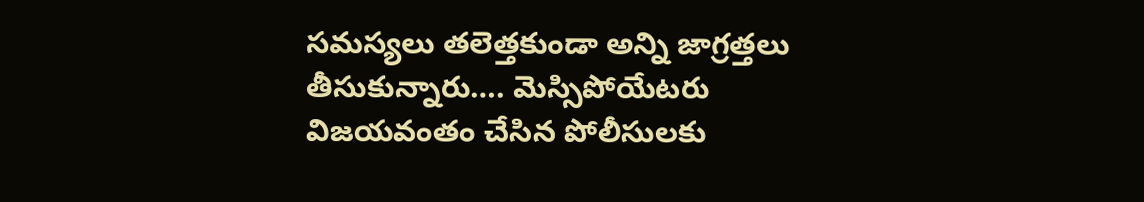సమస్యలు తలెత్తకుండా అన్ని జాగ్రత్తలు తీసుకున్నారు…. మెస్సిపోయేటరు విజయవంతం చేసిన పోలీసులకు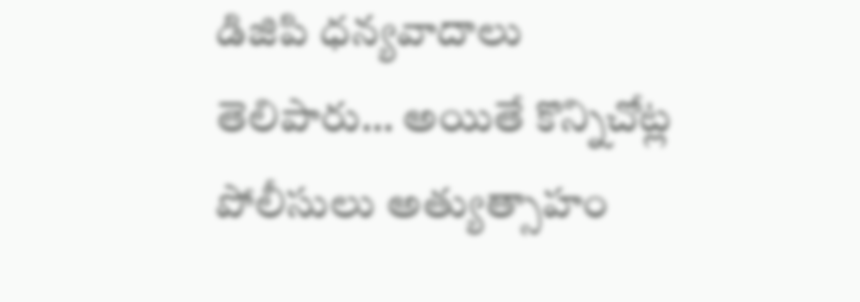డిజిపి ధన్యవాదాలు తెలిపారు… అయితే కొన్నిచోట్ల పోలీసులు అత్యుత్సాహం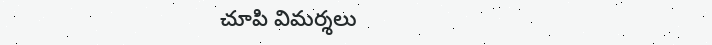చూపి విమర్శలు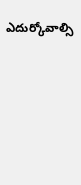ఎదుర్కోవాల్సి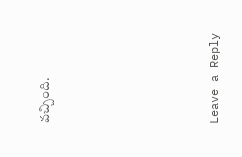వచ్చింది.






Leave a Reply